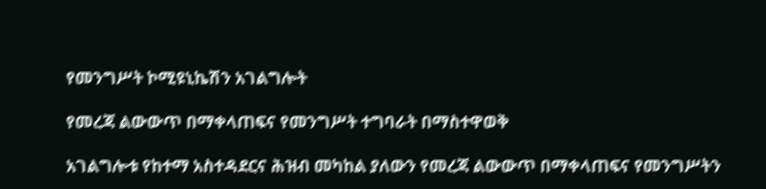የመንግሥት ኮሚዩኒኬሽን አገልግሎት

የመረጃ ልውውጥ በማቀላጠፍና የመንግሥት ተግባራት በማስተዋወቅ

አገልግሎቱ የከተማ አስተዳደርና ሕዝብ መካከል ያለውን የመረጃ ልውውጥ በማቀላጠፍና የመንግሥትን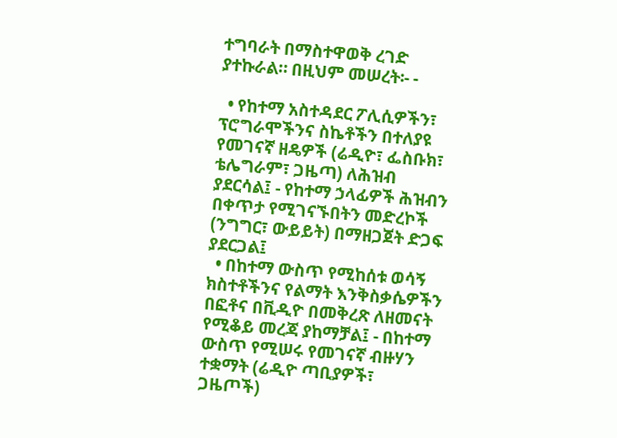ተግባራት በማስተዋወቅ ረገድ ያተኩራል። በዚህም መሠረት፡- -

  • የከተማ አስተዳደር ፖሊሲዎችን፣ ፕሮግራሞችንና ስኬቶችን በተለያዩ የመገናኛ ዘዴዎች (ሬዲዮ፣ ፌስቡክ፣ ቴሌግራም፣ ጋዜጣ) ለሕዝብ ያደርሳል፤ - የከተማ ኃላፊዎች ሕዝብን በቀጥታ የሚገናኙበትን መድረኮች (ንግግር፣ ውይይት) በማዘጋጀት ድጋፍ ያደርጋል፤
  • በከተማ ውስጥ የሚከሰቱ ወሳኝ ክስተቶችንና የልማት እንቅስቃሴዎችን በፎቶና በቪዲዮ በመቅረጽ ለዘመናት የሚቆይ መረጃ ያከማቻል፤ - በከተማ ውስጥ የሚሠሩ የመገናኛ ብዙሃን ተቋማት (ሬዲዮ ጣቢያዎች፣ ጋዜጦች)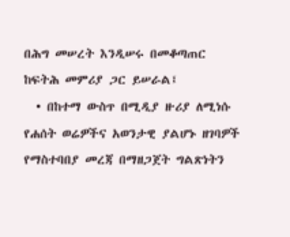በሕግ መሠረት እንዲሠሩ በመቆጣጠር ከፍትሕ መምሪያ ጋር ይሠራል፤
  • በከተማ ውስጥ በሚዲያ ዙሪያ ለሚነሱ የሐሰት ወሬዎችና አወንታዊ ያልሆኑ ዘገባዎች የማስተባበያ መረጃ በማዘጋጀት ግልጽነትን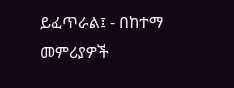ይፈጥራል፤ - በከተማ መምሪያዎች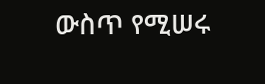ውስጥ የሚሠሩ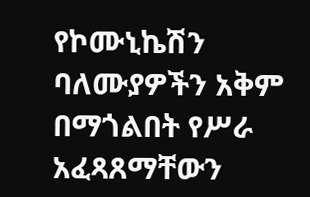የኮሙኒኬሽን ባለሙያዎችን አቅም በማጎልበት የሥራ አፈጻጸማቸውን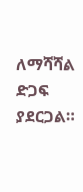ለማሻሻል ድጋፍ ያደርጋል።